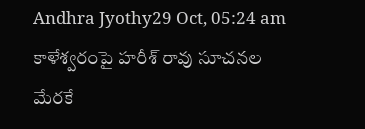Andhra Jyothy29 Oct, 05:24 am
కాళేశ్వరంపై హరీశ్ రావు సూచనల మేరకే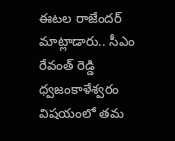ఈటల రాజేందర్ మాట్లాడారు.. సీఎం రేవంత్ రెడ్డి ధ్వజంకాళేశ్వరం విషయంలో తమ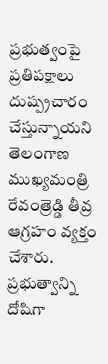ప్రభుత్వంపై ప్రతిపక్షాలు దుష్ప్రచారం చేస్తున్నాయని తెలంగాణ ముఖ్యమంత్రి రేవంత్రెడ్డి తీవ్ర ఆగ్రహం వ్యక్తం చేశారు. ప్రభుత్వాన్ని దోషిగా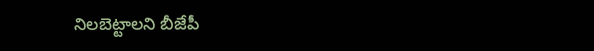నిలబెట్టాలని బీజేపీ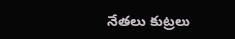నేతలు కుట్రలు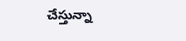చేస్తున్నా